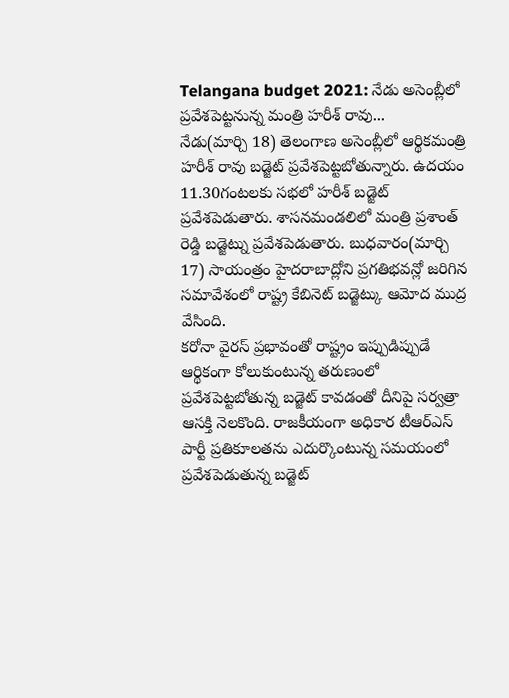Telangana budget 2021: నేడు అసెంబ్లీలో ప్రవేశపెట్టనున్న మంత్రి హరీశ్ రావు...
నేడు(మార్చి 18) తెలంగాణ అసెంబ్లీలో ఆర్థికమంత్రి హరీశ్ రావు బడ్జెట్ ప్రవేశపెట్టబోతున్నారు. ఉదయం 11.30గంటలకు సభలో హరీశ్ బడ్జెట్ ప్రవేశపెడుతారు. శాసనమండలిలో మంత్రి ప్రశాంత్ రెడ్డి బడ్జెట్ను ప్రవేశపెడుతారు. బుధవారం(మార్చి 17) సాయంత్రం హైదరాబాద్లోని ప్రగతిభవన్లో జరిగిన సమావేశంలో రాష్ట్ర కేబినెట్ బడ్జెట్కు ఆమోద ముద్ర వేసింది.
కరోనా వైరస్ ప్రభావంతో రాష్ట్రం ఇప్పుడిప్పుడే ఆర్థికంగా కోలుకుంటున్న తరుణంలో ప్రవేశపెట్టబోతున్న బడ్జెట్ కావడంతో దీనిపై సర్వత్రా ఆసక్తి నెలకొంది. రాజకీయంగా అధికార టీఆర్ఎస్ పార్టీ ప్రతికూలతను ఎదుర్కొంటున్న సమయంలో ప్రవేశపెడుతున్న బడ్జెట్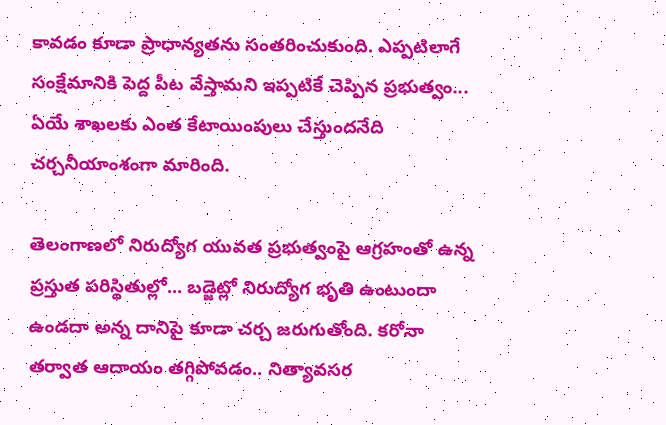కావడం కూడా ప్రాధాన్యతను సంతరించుకుంది. ఎప్పటిలాగే సంక్షేమానికి పెద్ద పీట వేస్తామని ఇప్పటికే చెప్పిన ప్రభుత్వం... ఏయే శాఖలకు ఎంత కేటాయింపులు చేస్తుందనేది చర్చనీయాంశంగా మారింది.

తెలంగాణలో నిరుద్యోగ యువత ప్రభుత్వంపై ఆగ్రహంతో ఉన్న ప్రస్తుత పరిస్థితుల్లో... బడ్జెట్లో నిరుద్యోగ భృతి ఉంటుందా ఉండదా అన్న దానిపై కూడా చర్చ జరుగుతోంది. కరోనా తర్వాత ఆదాయం తగ్గిపోవడం.. నిత్యావసర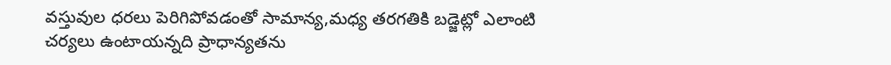వస్తువుల ధరలు పెరిగిపోవడంతో సామాన్య,మధ్య తరగతికి బడ్జెట్లో ఎలాంటి చర్యలు ఉంటాయన్నది ప్రాధాన్యతను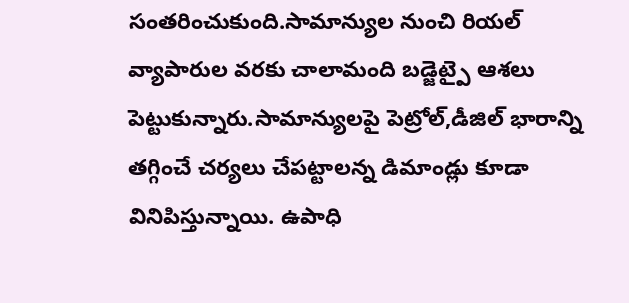సంతరించుకుంది.సామాన్యుల నుంచి రియల్ వ్యాపారుల వరకు చాలామంది బడ్జెట్పై ఆశలు పెట్టుకున్నారు.సామాన్యులపై పెట్రోల్,డీజిల్ భారాన్ని తగ్గించే చర్యలు చేపట్టాలన్న డిమాండ్లు కూడా వినిపిస్తున్నాయి. ఉపాధి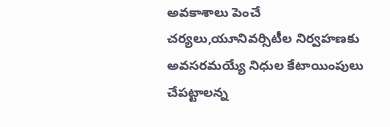అవకాశాలు పెంచే చర్యలు,యూనివర్సిటీల నిర్వహణకు అవసరమయ్యే నిధుల కేటాయింపులు చేపట్టాలన్న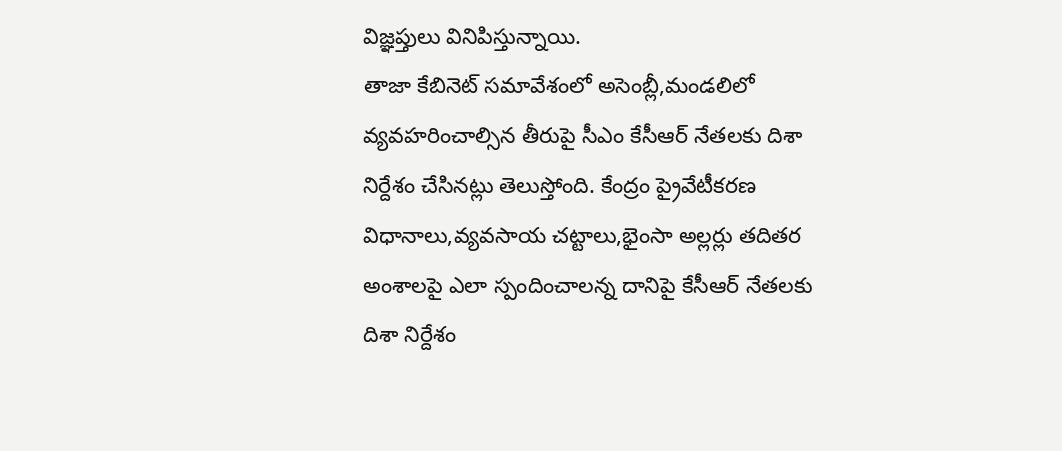విజ్ఞప్తులు వినిపిస్తున్నాయి.
తాజా కేబినెట్ సమావేశంలో అసెంబ్లీ,మండలిలో వ్యవహరించాల్సిన తీరుపై సీఎం కేసీఆర్ నేతలకు దిశా నిర్దేశం చేసినట్లు తెలుస్తోంది. కేంద్రం ప్రైవేటీకరణ విధానాలు,వ్యవసాయ చట్టాలు,భైంసా అల్లర్లు తదితర అంశాలపై ఎలా స్పందించాలన్న దానిపై కేసీఆర్ నేతలకు దిశా నిర్దేశం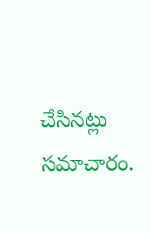చేసినట్లు సమాచారం.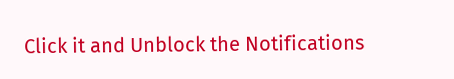Click it and Unblock the Notifications